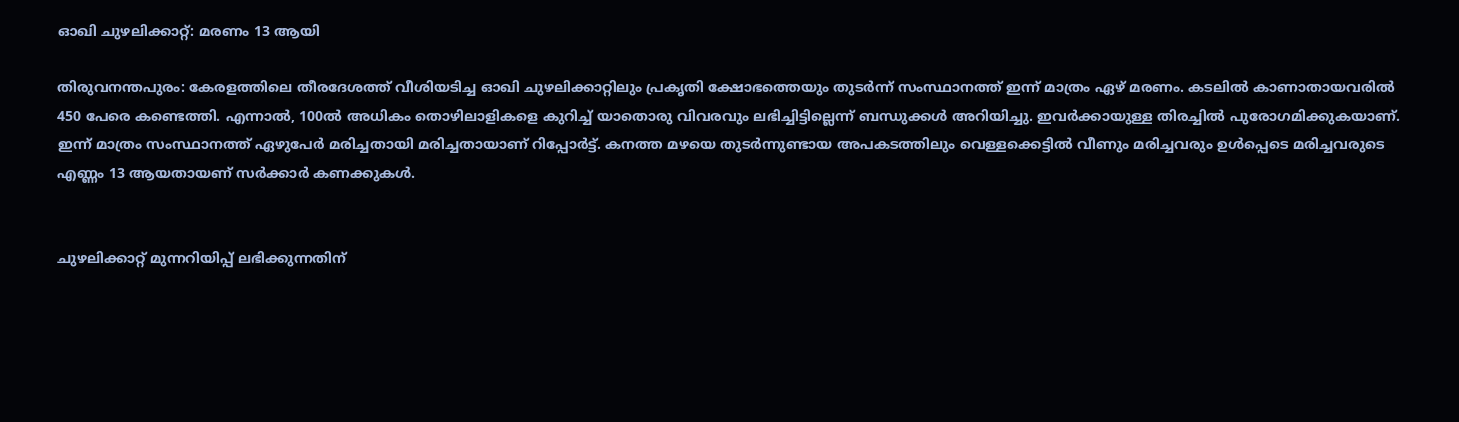ഓഖി ചുഴലിക്കാറ്റ്: മരണം 13 ആയി

തിരുവനന്തപുരം: കേരളത്തിലെ തീരദേശത്ത് വീശിയടിച്ച ഓഖി ചുഴലിക്കാറ്റിലും പ്രകൃതി ക്ഷോഭത്തെയും തുടര്‍ന്ന് സംസ്ഥാനത്ത് ഇന്ന് മാത്രം ഏഴ് മരണം. കടലില്‍ കാണാതായവരില്‍ 450 പേരെ കണ്ടെത്തി. എന്നാല്‍, 100ല്‍ അധികം തൊഴിലാളികളെ കുറിച്ച് യാതൊരു വിവരവും ലഭിച്ചിട്ടില്ലെന്ന് ബന്ധുക്കള്‍ അറിയിച്ചു. ഇവര്‍ക്കായുള്ള തിരച്ചില്‍ പുരോഗമിക്കുകയാണ്. ഇന്ന് മാത്രം സംസ്ഥാനത്ത് ഏഴുപേര്‍ മരിച്ചതായി മരിച്ചതായാണ് റിപ്പോര്‍ട്ട്. കനത്ത മഴയെ തുടര്‍ന്നുണ്ടായ അപകടത്തിലും വെള്ളക്കെട്ടില്‍ വീണും മരിച്ചവരും ഉള്‍പ്പെടെ മരിച്ചവരുടെ എണ്ണം 13 ആയതായണ് സര്‍ക്കാര്‍ കണക്കുകള്‍.


ചുഴലിക്കാറ്റ് മുന്നറിയിപ്പ് ലഭിക്കുന്നതിന്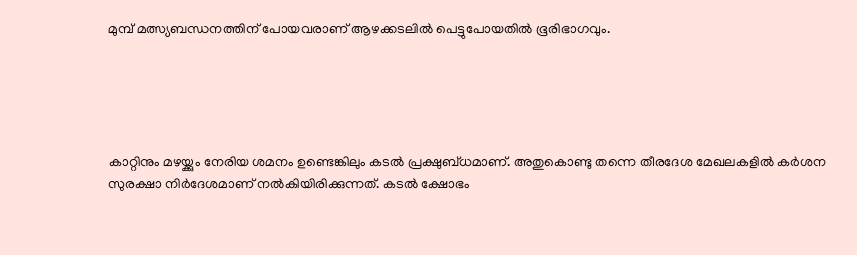മുമ്പ് മത്സ്യബന്ധനത്തിന് പോയവരാണ് ആഴക്കടലില്‍ പെട്ടുപോയതില്‍ ഭൂരിഭാഗവും.





കാറ്റിനും മഴയ്ക്കും നേരിയ ശമനം ഉണ്ടെങ്കിലും കടല്‍ പ്രക്ഷുബ്ധമാണ്. അതുകൊണ്ടു തന്നെ തീരദേശ മേഖലകളില്‍ കര്‍ശന സുരക്ഷാ നിര്‍ദേശമാണ് നല്‍കിയിരിക്കുന്നത്. കടല്‍ ക്ഷോഭം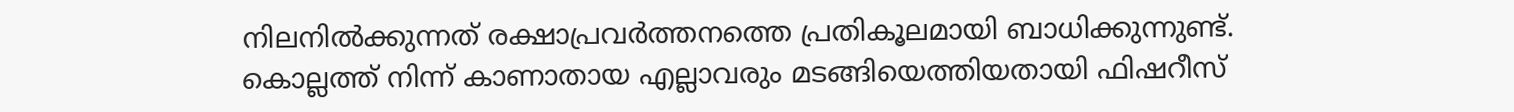നിലനില്‍ക്കുന്നത് രക്ഷാപ്രവര്‍ത്തനത്തെ പ്രതികൂലമായി ബാധിക്കുന്നുണ്ട്. കൊല്ലത്ത് നിന്ന് കാണാതായ എല്ലാവരും മടങ്ങിയെത്തിയതായി ഫിഷറീസ്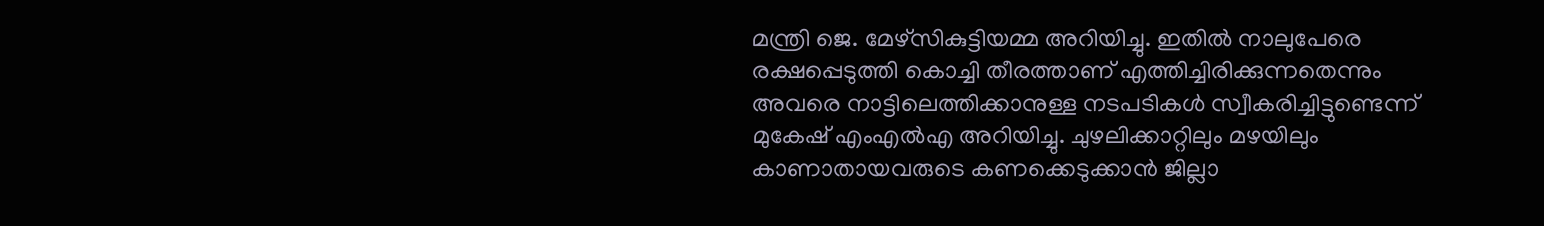മന്ത്രി ജെ. മേഴ്‌സികുട്ടിയമ്മ അറിയിച്ചു. ഇതില്‍ നാലുപേരെ രക്ഷപ്പെടുത്തി കൊച്ചി തീരത്താണ് എത്തിച്ചിരിക്കുന്നതെന്നും അവരെ നാട്ടിലെത്തിക്കാനുള്ള നടപടികള്‍ സ്വീകരിച്ചിട്ടുണ്ടെന്ന് മുകേഷ് എംഎല്‍എ അറിയിച്ചു. ചുഴലിക്കാറ്റിലും മഴയിലും കാണാതായവരുടെ കണക്കെടുക്കാന്‍ ജില്ലാ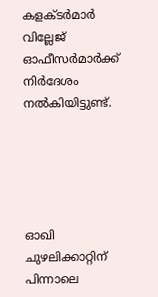കളക്ടര്‍മാര്‍ വില്ലേജ് ഓഫീസര്‍മാര്‍ക്ക് നിര്‍ദേശം നല്‍കിയിട്ടുണ്ട്.





ഓഖി ചുഴലിക്കാറ്റിന് പിന്നാലെ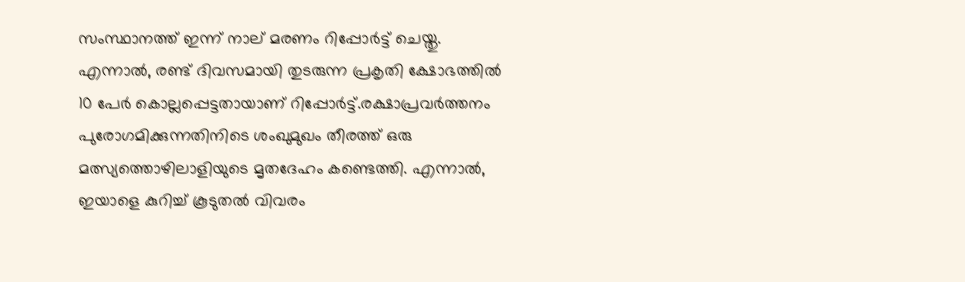സംസ്ഥാനത്ത് ഇന്ന് നാല് മരണം റിപ്പോര്‍ട്ട് ചെയ്തു. എന്നാല്‍, രണ്ട് ദിവസമായി തുടരുന്ന പ്രകൃതി ക്ഷോഭത്തില്‍ 10 പേര്‍ കൊല്ലപ്പെട്ടതായാണ് റിപ്പോര്‍ട്ട്.രക്ഷാപ്രവര്‍ത്തനം പുരോഗമിക്കുന്നതിനിടെ ശംഖുമുഖം തീരത്ത് ഒരു മത്സ്യത്തൊഴിലാളിയുടെ മൃതദേഹം കണ്ടെത്തി. എന്നാല്‍, ഇയാളെ കുറിച്ച് കൂടുതല്‍ വിവരം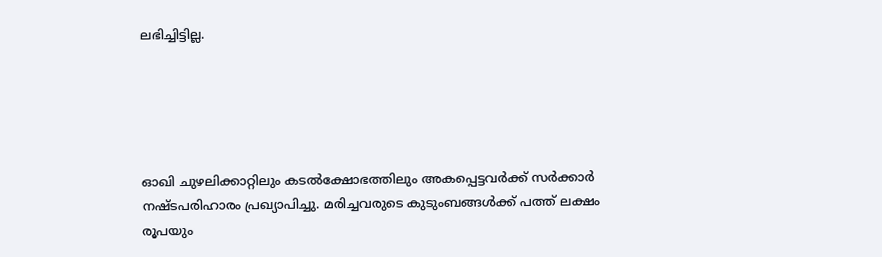ലഭിച്ചിട്ടില്ല.





ഓഖി ചുഴലിക്കാറ്റിലും കടല്‍ക്ഷോഭത്തിലും അകപ്പെട്ടവര്‍ക്ക് സര്‍ക്കാര്‍ നഷ്ടപരിഹാരം പ്രഖ്യാപിച്ചു. മരിച്ചവരുടെ കുടുംബങ്ങള്‍ക്ക് പത്ത് ലക്ഷം രൂപയും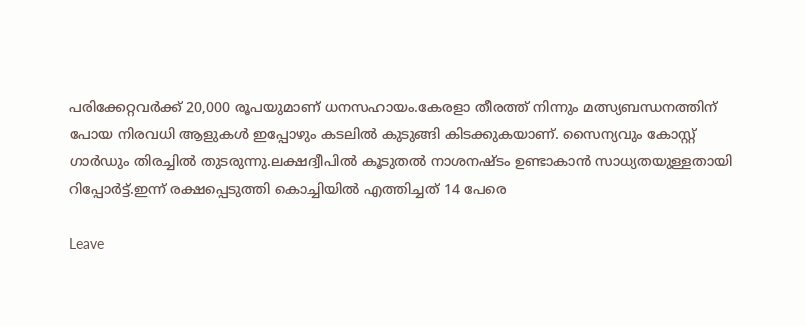പരിക്കേറ്റവര്‍ക്ക് 20,000 രൂപയുമാണ് ധനസഹായം.കേരളാ തീരത്ത് നിന്നും മത്സ്യബന്ധനത്തിന് പോയ നിരവധി ആളുകള്‍ ഇപ്പോഴും കടലില്‍ കുടുങ്ങി കിടക്കുകയാണ്. സൈന്യവും കോസ്റ്റ് ഗാര്‍ഡും തിരച്ചില്‍ തുടരുന്നു.ലക്ഷദ്വീപില്‍ കൂടുതല്‍ നാശനഷ്ടം ഉണ്ടാകാന്‍ സാധ്യതയുള്ളതായി റിപ്പോര്‍ട്ട്.ഇന്ന് രക്ഷപ്പെടുത്തി കൊച്ചിയില്‍ എത്തിച്ചത് 14 പേരെ

Leave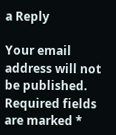a Reply

Your email address will not be published. Required fields are marked *